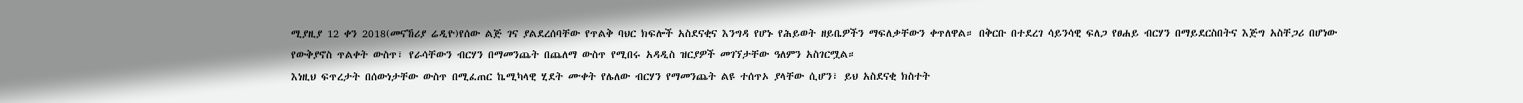ሚያዚያ 12 ቀን 2018(መናኸሪያ ሬዲዮ)የሰው ልጅ ገና ያልደረሰባቸው የጥልቅ ባህር ክፍሎች አስደናቂና እንግዳ የሆኑ የሕይወት ዘይቤዎችን ማፍለቃቸውን ቀጥለዋል። በቅርቡ በተደረገ ሳይንሳዊ ፍለጋ የፀሐይ ብርሃን በማይደርስበትና እጅግ አስቸጋሪ በሆነው የውቅያኖስ ጥልቀት ውስጥ፣ የራሳቸውን ብርሃን በማመንጨት በጨለማ ውስጥ የሚበሩ አዳዲስ ዝርያዎች መገኘታቸው ዓለምን አስገርሟል።
እነዚህ ፍጥረታት በሰውነታቸው ውስጥ በሚፈጠር ኬሚካላዊ ሂደት ሙቀት የሌለው ብርሃን የማመንጨት ልዩ ተሰጥኦ ያላቸው ሲሆን፣ ይህ አስደናቂ ክስተት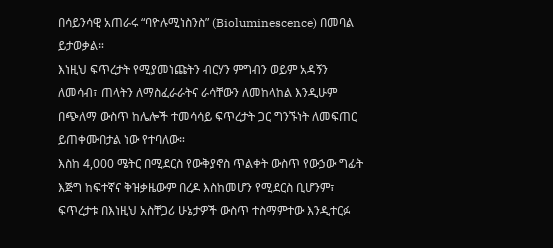በሳይንሳዊ አጠራሩ “ባዮሉሚነስንስ” (Bioluminescence) በመባል ይታወቃል።
እነዚህ ፍጥረታት የሚያመነጩትን ብርሃን ምግብን ወይም አዳኝን ለመሳብ፣ ጠላትን ለማስፈራራትና ራሳቸውን ለመከላከል እንዲሁም በጭለማ ውስጥ ከሌሎች ተመሳሳይ ፍጥረታት ጋር ግንኙነት ለመፍጠር ይጠቀሙበታል ነው የተባለው።
እስከ 4,000 ሜትር በሚደርስ የውቅያኖስ ጥልቀት ውስጥ የውኃው ግፊት እጅግ ከፍተኛና ቅዝቃዜውም በረዶ እስከመሆን የሚደርስ ቢሆንም፣ ፍጥረታቱ በእነዚህ አስቸጋሪ ሁኔታዎች ውስጥ ተስማምተው እንዲተርፉ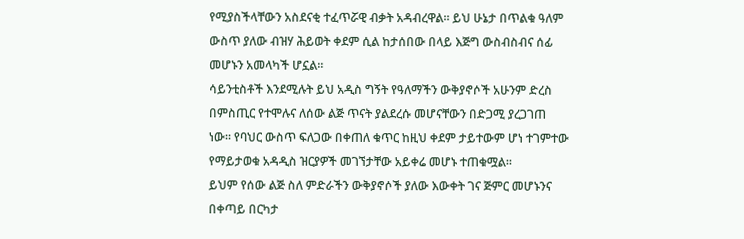የሚያስችላቸውን አስደናቂ ተፈጥሯዊ ብቃት አዳብረዋል። ይህ ሁኔታ በጥልቁ ዓለም ውስጥ ያለው ብዝሃ ሕይወት ቀደም ሲል ከታሰበው በላይ እጅግ ውስብስብና ሰፊ መሆኑን አመላካች ሆኗል።
ሳይንቲስቶች እንደሚሉት ይህ አዲስ ግኝት የዓለማችን ውቅያኖሶች አሁንም ድረስ በምስጢር የተሞሉና ለሰው ልጅ ጥናት ያልደረሱ መሆናቸውን በድጋሚ ያረጋገጠ ነው። የባህር ውስጥ ፍለጋው በቀጠለ ቁጥር ከዚህ ቀደም ታይተውም ሆነ ተገምተው የማይታወቁ አዳዲስ ዝርያዎች መገኘታቸው አይቀሬ መሆኑ ተጠቁሟል።
ይህም የሰው ልጅ ስለ ምድራችን ውቅያኖሶች ያለው እውቀት ገና ጅምር መሆኑንና በቀጣይ በርካታ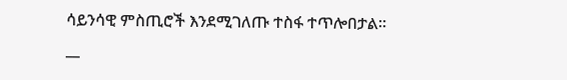ሳይንሳዊ ምስጢሮች እንደሚገለጡ ተስፋ ተጥሎበታል።
__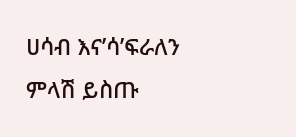ሀሳብ እና’ሳ’ፍራለን
ምላሽ ይስጡ